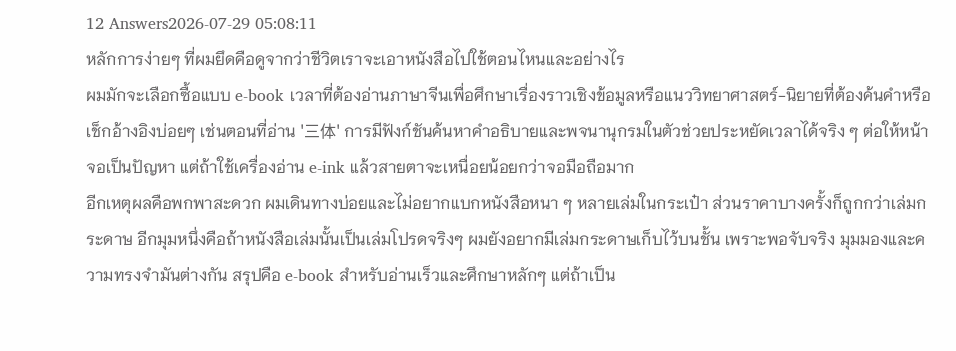12 Answers2026-07-29 05:08:11
หลักการง่ายๆ ที่ผมยึดคือดูจากว่าชีวิตเราจะเอาหนังสือไปใช้ตอนไหนและอย่างไร
ผมมักจะเลือกซื้อแบบ e-book เวลาที่ต้องอ่านภาษาจีนเพื่อศึกษาเรื่องราวเชิงข้อมูลหรือแนววิทยาศาสตร์-นิยายที่ต้องค้นคำหรือเช็กอ้างอิงบ่อยๆ เช่นตอนที่อ่าน '三体' การมีฟังก์ชันค้นหาคำอธิบายและพจนานุกรมในตัวช่วยประหยัดเวลาได้จริง ๆ ต่อให้หน้าจอเป็นปัญหา แต่ถ้าใช้เครื่องอ่าน e-ink แล้วสายตาจะเหนื่อยน้อยกว่าจอมือถือมาก
อีกเหตุผลคือพกพาสะดวก ผมเดินทางบ่อยและไม่อยากแบกหนังสือหนา ๆ หลายเล่มในกระเป๋า ส่วนราคาบางครั้งก็ถูกกว่าเล่มกระดาษ อีกมุมหนึ่งคือถ้าหนังสือเล่มนั้นเป็นเล่มโปรดจริงๆ ผมยังอยากมีเล่มกระดาษเก็บไว้บนชั้น เพราะพอจับจริง มุมมองและความทรงจำมันต่างกัน สรุปคือ e-book สำหรับอ่านเร็วและศึกษาหลักๆ แต่ถ้าเป็น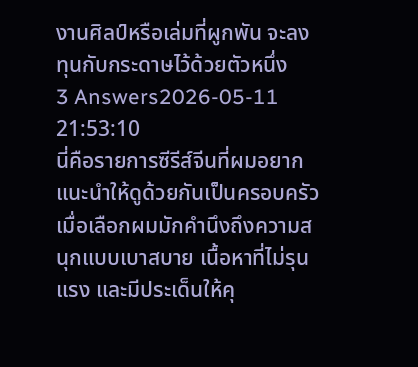งานศิลป์หรือเล่มที่ผูกพัน จะลงทุนกับกระดาษไว้ด้วยตัวหนึ่ง
3 Answers2026-05-11 21:53:10
นี่คือรายการซีรีส์จีนที่ผมอยากแนะนำให้ดูด้วยกันเป็นครอบครัว เมื่อเลือกผมมักคำนึงถึงความสนุกแบบเบาสบาย เนื้อหาที่ไม่รุนแรง และมีประเด็นให้คุ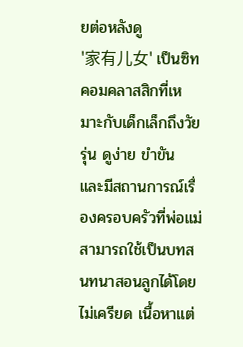ยต่อหลังดู
'家有儿女' เป็นซิทคอมคลาสสิกที่เหมาะกับเด็กเล็กถึงวัยรุ่น ดูง่าย ขำขัน และมีสถานการณ์เรื่องครอบครัวที่พ่อแม่สามารถใช้เป็นบทสนทนาสอนลูกได้โดยไม่เครียด เนื้อหาแต่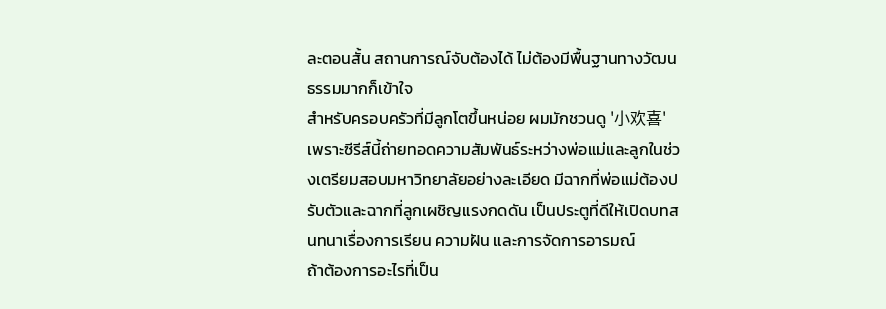ละตอนสั้น สถานการณ์จับต้องได้ ไม่ต้องมีพื้นฐานทางวัฒนธรรมมากก็เข้าใจ
สำหรับครอบครัวที่มีลูกโตขึ้นหน่อย ผมมักชวนดู '小欢喜' เพราะซีรีส์นี้ถ่ายทอดความสัมพันธ์ระหว่างพ่อแม่และลูกในช่วงเตรียมสอบมหาวิทยาลัยอย่างละเอียด มีฉากที่พ่อแม่ต้องปรับตัวและฉากที่ลูกเผชิญแรงกดดัน เป็นประตูที่ดีให้เปิดบทสนทนาเรื่องการเรียน ความฝัน และการจัดการอารมณ์
ถ้าต้องการอะไรที่เป็น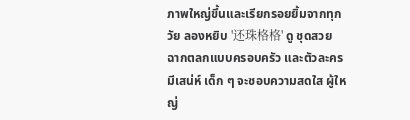ภาพใหญ่ขึ้นและเรียกรอยยิ้มจากทุกวัย ลองหยิบ '还珠格格' ดู ชุดสวย ฉากตลกแบบครอบครัว และตัวละครมีเสน่ห์ เด็ก ๆ จะชอบความสดใส ผู้ใหญ่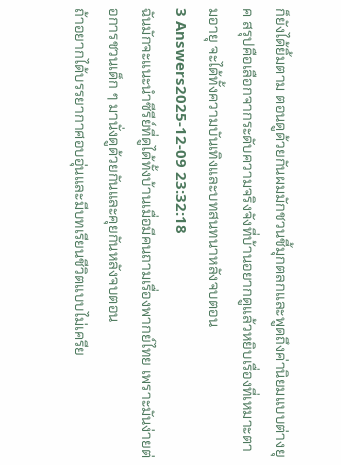ก็ยังได้ยิ้มตาม ตอนดูด้วยกันผมมักชวนชี้มุกตลกและพูดถึงค่านิยมแบบต่างยุค สรุปคือเลือกจากระดับความจริงจังที่บ้านอยากดูแล้วหยิบเรื่องที่เหมาะตามอายุ จะได้ทั้งความบันเทิงและบทสนทนาหลังจบตอน
3 Answers2025-12-09 23:32:18
ฉันมักจะแนะนำซีรีย์ที่ดูได้ทั้งบ้านเมื่อมีคนถามเรื่องพากย์ไทย เพราะมันง่ายต่อการชวนเด็ก ๆ มานั่งดูด้วยกันและคุยกันหลังจบตอน
ถ้าอยากได้บรรยากาศอบอุ่นและมีบทเรียนชีวิตแบบไม่เครีย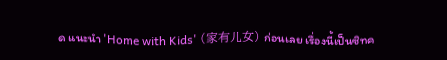ด แนะนำ 'Home with Kids' (家有儿女) ก่อนเลย เรื่องนี้เป็นซิทค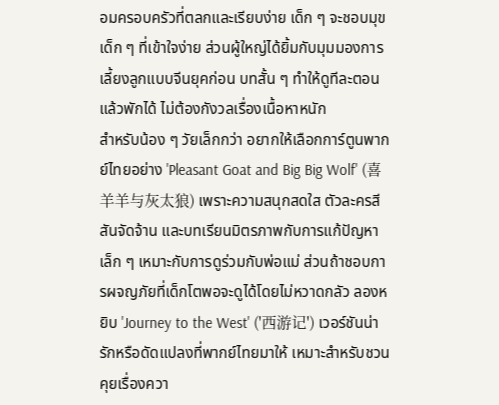อมครอบครัวที่ตลกและเรียบง่าย เด็ก ๆ จะชอบมุขเด็ก ๆ ที่เข้าใจง่าย ส่วนผู้ใหญ่ได้ยิ้มกับมุมมองการเลี้ยงลูกแบบจีนยุคก่อน บทสั้น ๆ ทำให้ดูทีละตอนแล้วพักได้ ไม่ต้องกังวลเรื่องเนื้อหาหนัก
สำหรับน้อง ๆ วัยเล็กกว่า อยากให้เลือกการ์ตูนพากย์ไทยอย่าง 'Pleasant Goat and Big Big Wolf' (喜羊羊与灰太狼) เพราะความสนุกสดใส ตัวละครสีสันจัดจ้าน และบทเรียนมิตรภาพกับการแก้ปัญหาเล็ก ๆ เหมาะกับการดูร่วมกับพ่อแม่ ส่วนถ้าชอบการผจญภัยที่เด็กโตพอจะดูได้โดยไม่หวาดกลัว ลองหยิบ 'Journey to the West' ('西游记') เวอร์ชันน่ารักหรือดัดแปลงที่พากย์ไทยมาให้ เหมาะสำหรับชวนคุยเรื่องควา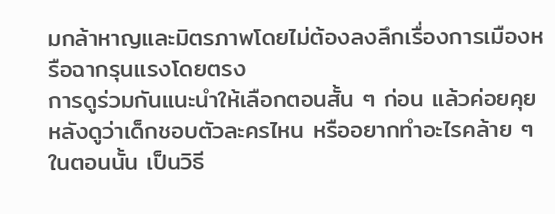มกล้าหาญและมิตรภาพโดยไม่ต้องลงลึกเรื่องการเมืองหรือฉากรุนแรงโดยตรง
การดูร่วมกันแนะนำให้เลือกตอนสั้น ๆ ก่อน แล้วค่อยคุยหลังดูว่าเด็กชอบตัวละครไหน หรืออยากทำอะไรคล้าย ๆ ในตอนนั้น เป็นวิธี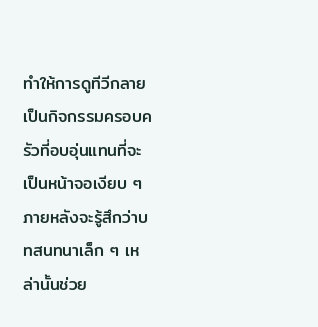ทำให้การดูทีวีกลายเป็นกิจกรรมครอบครัวที่อบอุ่นแทนที่จะเป็นหน้าจอเงียบ ๆ ภายหลังจะรู้สึกว่าบทสนทนาเล็ก ๆ เหล่านั้นช่วย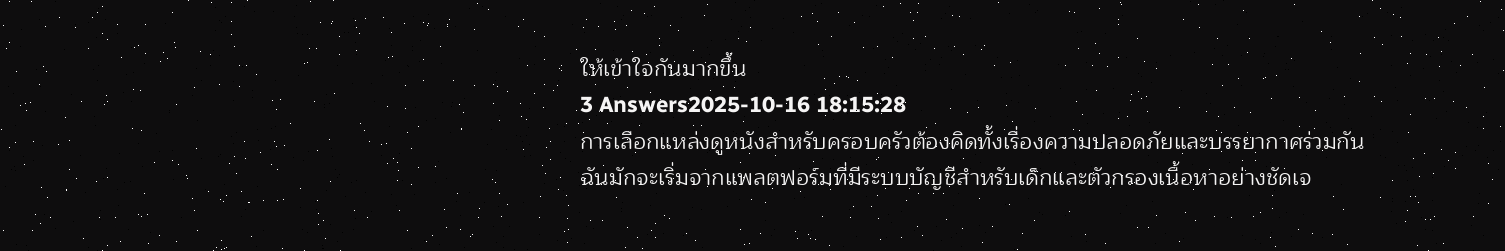ให้เข้าใจกันมากขึ้น
3 Answers2025-10-16 18:15:28
การเลือกแหล่งดูหนังสำหรับครอบครัวต้องคิดทั้งเรื่องความปลอดภัยและบรรยากาศร่วมกัน
ฉันมักจะเริ่มจากแพลตฟอร์มที่มีระบบบัญชีสำหรับเด็กและตัวกรองเนื้อหาอย่างชัดเจ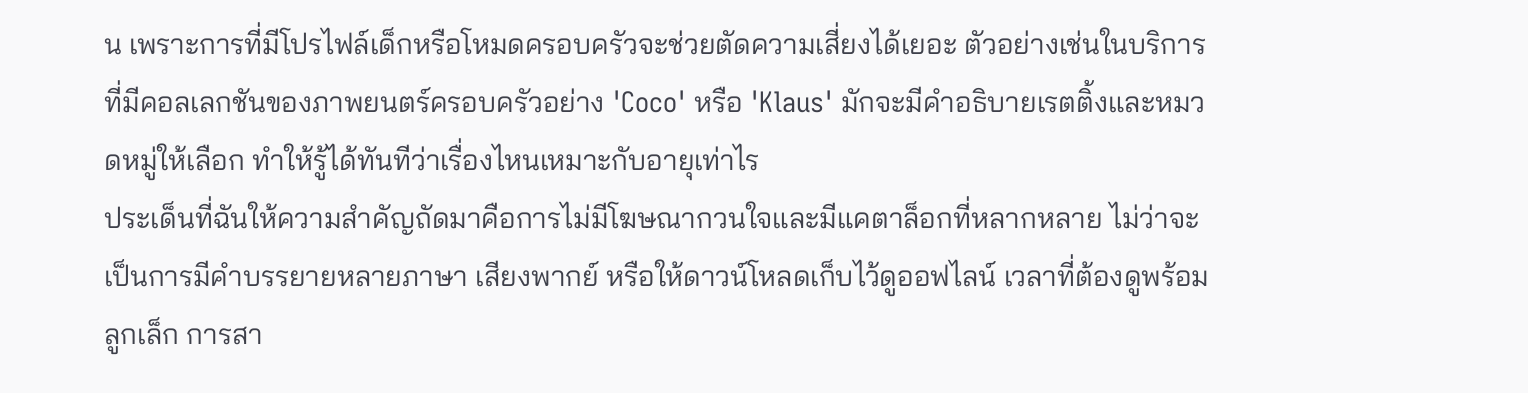น เพราะการที่มีโปรไฟล์เด็กหรือโหมดครอบครัวจะช่วยตัดความเสี่ยงได้เยอะ ตัวอย่างเช่นในบริการที่มีคอลเลกชันของภาพยนตร์ครอบครัวอย่าง 'Coco' หรือ 'Klaus' มักจะมีคำอธิบายเรตติ้งและหมวดหมู่ให้เลือก ทำให้รู้ได้ทันทีว่าเรื่องไหนเหมาะกับอายุเท่าไร
ประเด็นที่ฉันให้ความสำคัญถัดมาคือการไม่มีโฆษณากวนใจและมีแคตาล็อกที่หลากหลาย ไม่ว่าจะเป็นการมีคำบรรยายหลายภาษา เสียงพากย์ หรือให้ดาวน์โหลดเก็บไว้ดูออฟไลน์ เวลาที่ต้องดูพร้อมลูกเล็ก การสา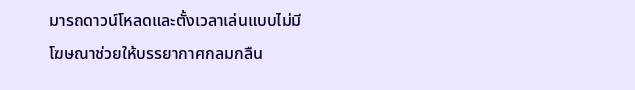มารถดาวน์โหลดและตั้งเวลาเล่นแบบไม่มีโฆษณาช่วยให้บรรยากาศกลมกลืน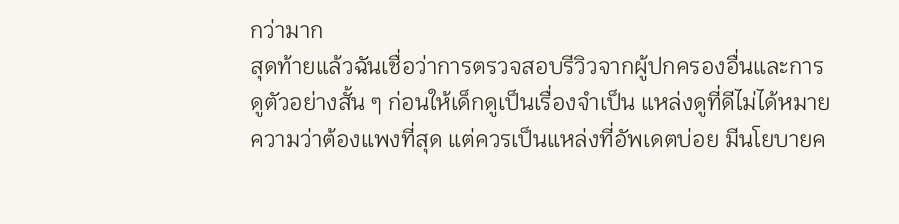กว่ามาก
สุดท้ายแล้วฉันเชื่อว่าการตรวจสอบรีวิวจากผู้ปกครองอื่นและการดูตัวอย่างสั้น ๆ ก่อนให้เด็กดูเป็นเรื่องจำเป็น แหล่งดูที่ดีไม่ได้หมายความว่าต้องแพงที่สุด แต่ควรเป็นแหล่งที่อัพเดตบ่อย มีนโยบายค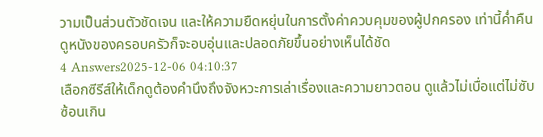วามเป็นส่วนตัวชัดเจน และให้ความยืดหยุ่นในการตั้งค่าควบคุมของผู้ปกครอง เท่านี้ค่ำคืนดูหนังของครอบครัวก็จะอบอุ่นและปลอดภัยขึ้นอย่างเห็นได้ชัด
4 Answers2025-12-06 04:10:37
เลือกซีรีส์ให้เด็กดูต้องคำนึงถึงจังหวะการเล่าเรื่องและความยาวตอน ดูแล้วไม่เบื่อแต่ไม่ซับซ้อนเกิน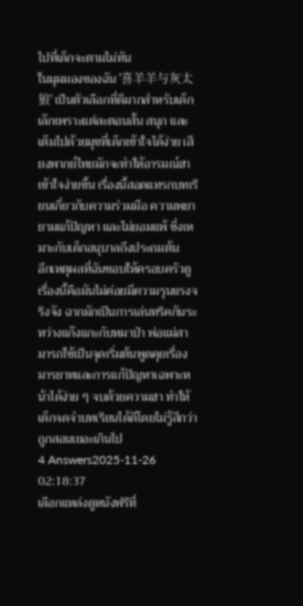ไปที่เด็กจะตามไม่ทัน
ในมุมมองของฉัน '喜羊羊与灰太狼' เป็นตัวเลือกที่ดีมากสำหรับเด็กเล็กเพราะแต่ละตอนสั้น สนุก และเต็มไปด้วยมุขที่เด็กเข้าใจได้ง่าย เสียงพากย์ไทยมักจะทำให้อารมณ์ฮาเข้าใจง่ายขึ้น เรื่องนี้สอดแทรกบทเรียนเกี่ยวกับความร่วมมือ ความพยายามแก้ปัญหา และไม่ยอมแพ้ ซึ่งเหมาะกับเด็กอนุบาลถึงประถมต้น
อีกเหตุผลที่ฉันชอบให้ครอบครัวดูเรื่องนี้คือมันไม่ค่อยมีความรุนแรงจริงจัง ฉากมักเป็นการเล่นทริคกันระหว่างแก๊งแกะกับหมาป่า พ่อแม่สามารถใช้เป็นจุดเริ่มต้นพูดคุยเรื่องมารยาทและการแก้ปัญหาเฉพาะหน้าได้ง่าย ๆ จบด้วยความฮา ทำให้เด็กจดจำบทเรียนได้ดีโดยไม่รู้สึกว่าถูกสอนเยอะเกินไป
4 Answers2025-11-26 02:18:37
เลือกแหล่งดูหนังฟรีที่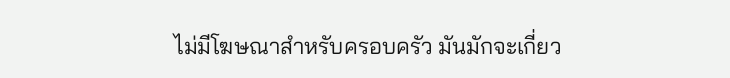ไม่มีโฆษณาสำหรับครอบครัว มันมักจะเกี่ยว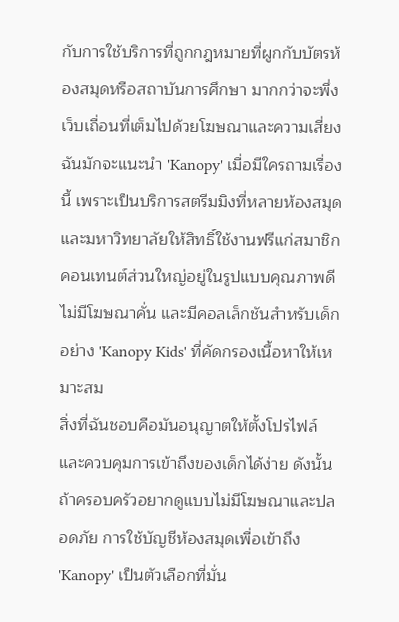กับการใช้บริการที่ถูกกฎหมายที่ผูกกับบัตรห้องสมุดหรือสถาบันการศึกษา มากกว่าจะพึ่งเว็บเถื่อนที่เต็มไปด้วยโฆษณาและความเสี่ยง
ฉันมักจะแนะนำ 'Kanopy' เมื่อมีใครถามเรื่องนี้ เพราะเป็นบริการสตรีมมิงที่หลายห้องสมุดและมหาวิทยาลัยให้สิทธิ์ใช้งานฟรีแก่สมาชิก คอนเทนต์ส่วนใหญ่อยู่ในรูปแบบคุณภาพดี ไม่มีโฆษณาคั่น และมีคอลเล็กชันสำหรับเด็กอย่าง 'Kanopy Kids' ที่คัดกรองเนื้อหาให้เหมาะสม
สิ่งที่ฉันชอบคือมันอนุญาตให้ตั้งโปรไฟล์และควบคุมการเข้าถึงของเด็กได้ง่าย ดังนั้นถ้าครอบครัวอยากดูแบบไม่มีโฆษณาและปลอดภัย การใช้บัญชีห้องสมุดเพื่อเข้าถึง 'Kanopy' เป็นตัวเลือกที่มั่น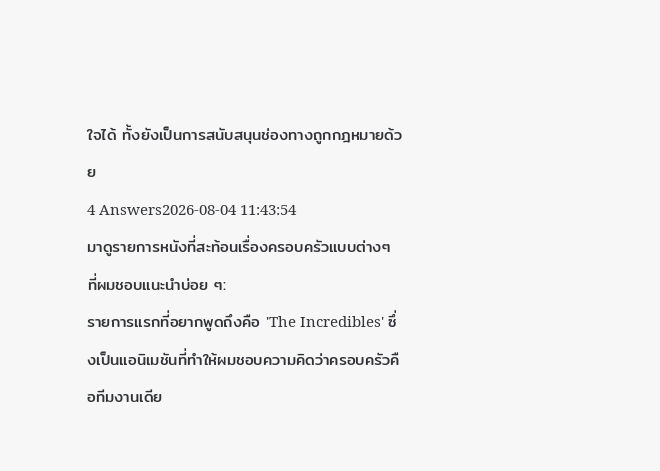ใจได้ ทั้งยังเป็นการสนับสนุนช่องทางถูกกฎหมายด้วย
4 Answers2026-08-04 11:43:54
มาดูรายการหนังที่สะท้อนเรื่องครอบครัวแบบต่างๆ ที่ผมชอบแนะนำบ่อย ๆ:
รายการแรกที่อยากพูดถึงคือ 'The Incredibles' ซึ่งเป็นแอนิเมชันที่ทำให้ผมชอบความคิดว่าครอบครัวคือทีมงานเดีย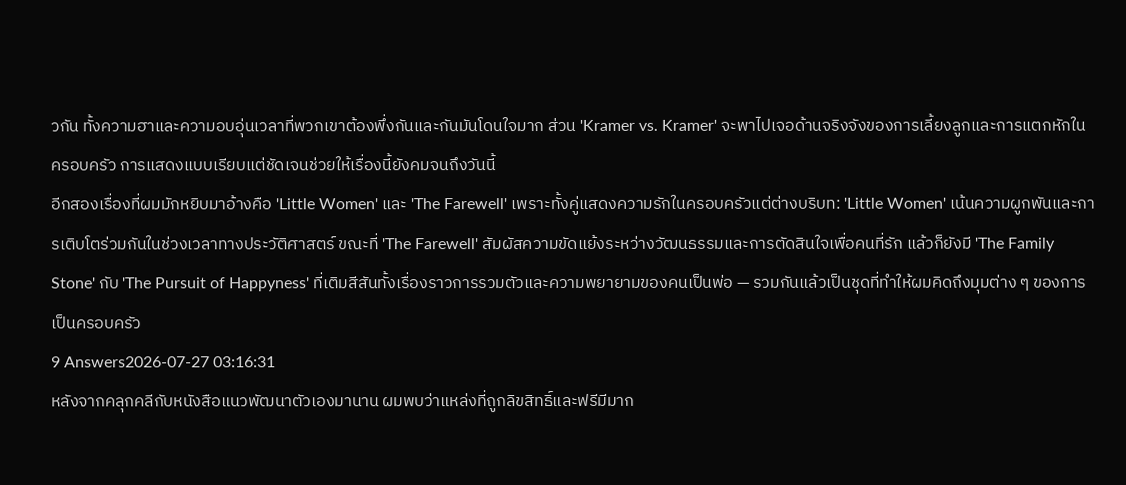วกัน ทั้งความฮาและความอบอุ่นเวลาที่พวกเขาต้องพึ่งกันและกันมันโดนใจมาก ส่วน 'Kramer vs. Kramer' จะพาไปเจอด้านจริงจังของการเลี้ยงลูกและการแตกหักในครอบครัว การแสดงแบบเรียบแต่ชัดเจนช่วยให้เรื่องนี้ยังคมจนถึงวันนี้
อีกสองเรื่องที่ผมมักหยิบมาอ้างคือ 'Little Women' และ 'The Farewell' เพราะทั้งคู่แสดงความรักในครอบครัวแต่ต่างบริบท: 'Little Women' เน้นความผูกพันและการเติบโตร่วมกันในช่วงเวลาทางประวัติศาสตร์ ขณะที่ 'The Farewell' สัมผัสความขัดแย้งระหว่างวัฒนธรรมและการตัดสินใจเพื่อคนที่รัก แล้วก็ยังมี 'The Family Stone' กับ 'The Pursuit of Happyness' ที่เติมสีสันทั้งเรื่องราวการรวมตัวและความพยายามของคนเป็นพ่อ — รวมกันแล้วเป็นชุดที่ทำให้ผมคิดถึงมุมต่าง ๆ ของการเป็นครอบครัว
9 Answers2026-07-27 03:16:31
หลังจากคลุกคลีกับหนังสือแนวพัฒนาตัวเองมานาน ผมพบว่าแหล่งที่ถูกลิขสิทธิ์และฟรีมีมาก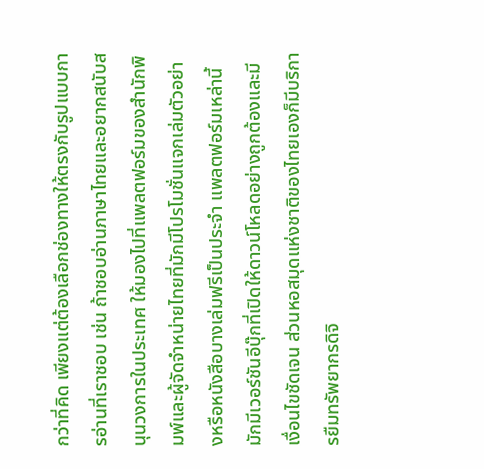กว่าที่คิด เพียงแต่ต้องเลือกช่องทางให้ตรงกับรูปแบบการอ่านที่เราชอบ เช่น ถ้าชอบอ่านภาษาไทยและอยากสนับสนุนวงการในประเทศ ให้มองไปที่แพลตฟอร์มของสำนักพิมพ์และผู้จัดจำหน่ายไทยที่มักมีโปรโมชั่นแจกเล่มตัวอย่างหรือหนังสือบางเล่มฟรีเป็นประจำ แพลตฟอร์มเหล่านี้มักมีเวอร์ชันอีบุ๊กที่เปิดให้ดาวน์โหลดอย่างถูกต้องและมีเงื่อนไขชัดเจน ส่วนหอสมุดแห่งชาติของไทยเองก็มีบริการยืมทรัพยากรดิจิ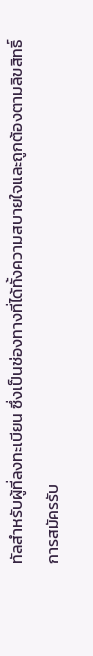ทัลสำหรับผู้ที่ลงทะเบียน ซึ่งเป็นช่องทางที่ได้ทั้งความสบายใจและถูกต้องตามลิขสิทธิ์
การสมัครรับ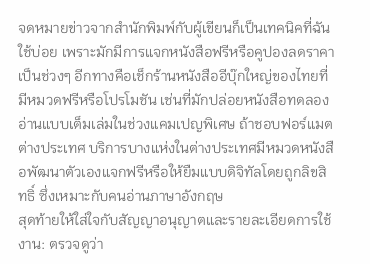จดหมายข่าวจากสำนักพิมพ์กับผู้เขียนก็เป็นเทคนิคที่ฉันใช้บ่อย เพราะมักมีการแจกหนังสือฟรีหรือคูปองลดราคาเป็นช่วงๆ อีกทางคือเช็กร้านหนังสืออีบุ๊กใหญ่ของไทยที่มีหมวดฟรีหรือโปรโมชัน เช่นที่มักปล่อยหนังสือทดลองอ่านแบบเต็มเล่มในช่วงแคมเปญพิเศษ ถ้าชอบฟอร์แมตต่างประเทศ บริการบางแห่งในต่างประเทศมีหมวดหนังสือพัฒนาตัวเองแจกฟรีหรือให้ยืมแบบดิจิทัลโดยถูกลิขสิทธิ์ ซึ่งเหมาะกับคนอ่านภาษาอังกฤษ
สุดท้ายให้ใส่ใจกับสัญญาอนุญาตและรายละเอียดการใช้งาน: ตรวจดูว่า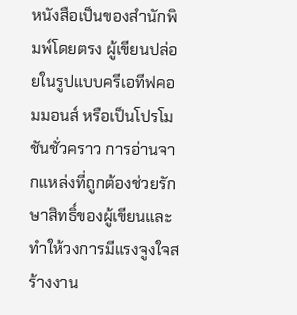หนังสือเป็นของสำนักพิมพ์โดยตรง ผู้เขียนปล่อยในรูปแบบครีเอทีฟคอมมอนส์ หรือเป็นโปรโมชันชั่วคราว การอ่านจากแหล่งที่ถูกต้องช่วยรักษาสิทธิ์ของผู้เขียนและทำให้วงการมีแรงจูงใจสร้างงาน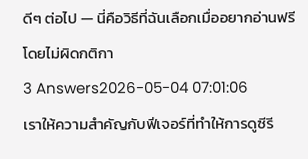ดีๆ ต่อไป — นี่คือวิธีที่ฉันเลือกเมื่ออยากอ่านฟรีโดยไม่ผิดกติกา
3 Answers2026-05-04 07:01:06
เราให้ความสำคัญกับฟีเจอร์ที่ทำให้การดูซีรี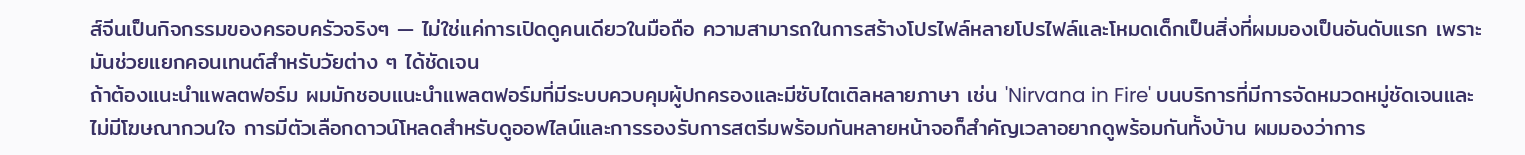ส์จีนเป็นกิจกรรมของครอบครัวจริงๆ — ไม่ใช่แค่การเปิดดูคนเดียวในมือถือ ความสามารถในการสร้างโปรไฟล์หลายโปรไฟล์และโหมดเด็กเป็นสิ่งที่ผมมองเป็นอันดับแรก เพราะมันช่วยแยกคอนเทนต์สำหรับวัยต่าง ๆ ได้ชัดเจน
ถ้าต้องแนะนำแพลตฟอร์ม ผมมักชอบแนะนำแพลตฟอร์มที่มีระบบควบคุมผู้ปกครองและมีซับไตเติลหลายภาษา เช่น 'Nirvana in Fire' บนบริการที่มีการจัดหมวดหมู่ชัดเจนและไม่มีโฆษณากวนใจ การมีตัวเลือกดาวน์โหลดสำหรับดูออฟไลน์และการรองรับการสตรีมพร้อมกันหลายหน้าจอก็สำคัญเวลาอยากดูพร้อมกันทั้งบ้าน ผมมองว่าการ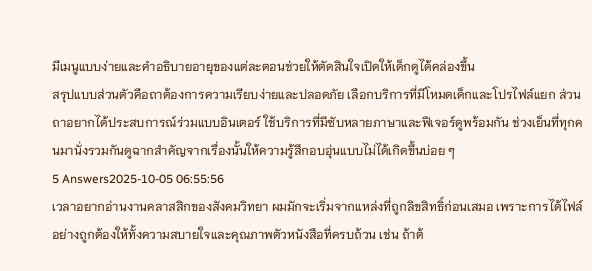มีเมนูแบบง่ายและคำอธิบายอายุของแต่ละตอนช่วยให้ตัดสินใจเปิดให้เด็กดูได้คล่องขึ้น
สรุปแบบส่วนตัวคือถาต้องการความเรียบง่ายและปลอดภัย เลือกบริการที่มีโหมดเด็กและโปรไฟล์แยก ส่วนถาอยากได้ประสบการณ์ร่วมแบบอินเตอร์ ใช้บริการที่มีซับหลายภาษาและฟีเจอร์ดูพร้อมกัน ช่วงเย็นที่ทุกคนมานั่งรวมกันดูฉากสำคัญจากเรื่องนั้นให้ความรู้สึกอบอุ่นแบบไม่ได้เกิดขึ้นบ่อย ๆ
5 Answers2025-10-05 06:55:56
เวลาอยากอ่านงานคลาสสิกของสังคมวิทยา ผมมักจะเริ่มจากแหล่งที่ถูกลิขสิทธิ์ก่อนเสมอ เพราะการได้ไฟล์อย่างถูกต้องให้ทั้งความสบายใจและคุณภาพตัวหนังสือที่ครบถ้วน เช่น ถ้าต้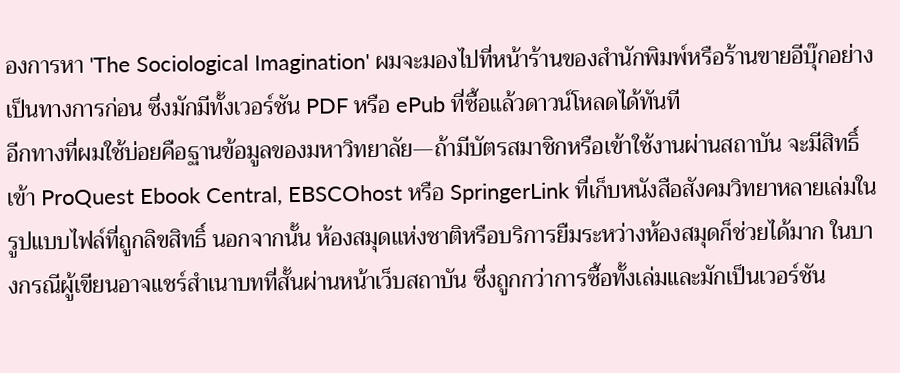องการหา 'The Sociological Imagination' ผมจะมองไปที่หน้าร้านของสำนักพิมพ์หรือร้านขายอีบุ๊กอย่างเป็นทางการก่อน ซึ่งมักมีทั้งเวอร์ชัน PDF หรือ ePub ที่ซื้อแล้วดาวน์โหลดได้ทันที
อีกทางที่ผมใช้บ่อยคือฐานข้อมูลของมหาวิทยาลัย—ถ้ามีบัตรสมาชิกหรือเข้าใช้งานผ่านสถาบัน จะมีสิทธิ์เข้า ProQuest Ebook Central, EBSCOhost หรือ SpringerLink ที่เก็บหนังสือสังคมวิทยาหลายเล่มในรูปแบบไฟล์ที่ถูกลิขสิทธิ์ นอกจากนั้น ห้องสมุดแห่งชาติหรือบริการยืมระหว่างห้องสมุดก็ช่วยได้มาก ในบางกรณีผู้เขียนอาจแชร์สำเนาบทที่สั้นผ่านหน้าเว็บสถาบัน ซึ่งถูกกว่าการซื้อทั้งเล่มและมักเป็นเวอร์ชัน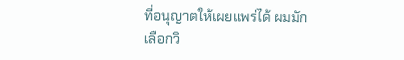ที่อนุญาตให้เผยแพร่ได้ ผมมักเลือกวิ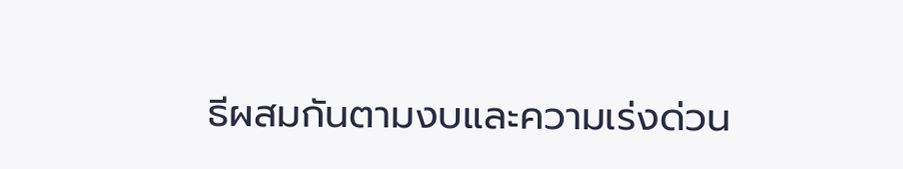ธีผสมกันตามงบและความเร่งด่วน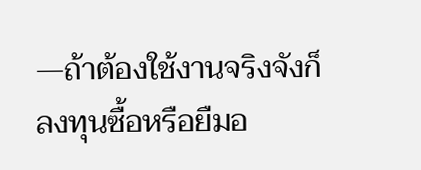—ถ้าต้องใช้งานจริงจังก็ลงทุนซื้อหรือยืมอ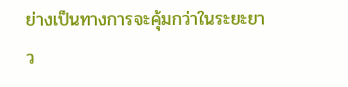ย่างเป็นทางการจะคุ้มกว่าในระยะยาว